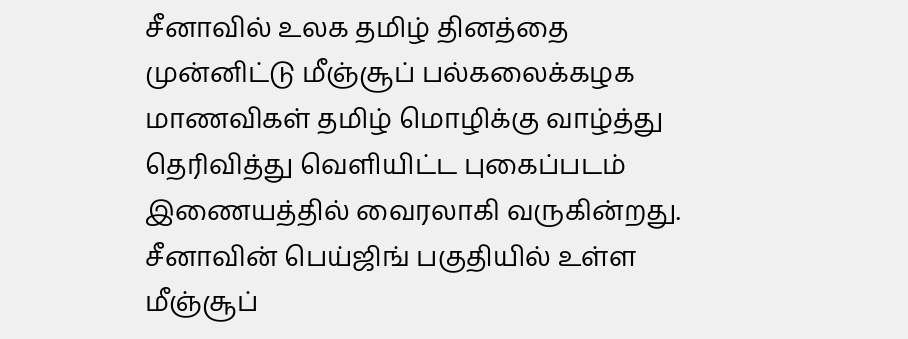சீனாவில் உலக தமிழ் தினத்தை முன்னிட்டு மீஞ்சூப் பல்கலைக்கழக மாணவிகள் தமிழ் மொழிக்கு வாழ்த்து தெரிவித்து வெளியிட்ட புகைப்படம் இணையத்தில் வைரலாகி வருகின்றது.
சீனாவின் பெய்ஜிங் பகுதியில் உள்ள மீஞ்சூப்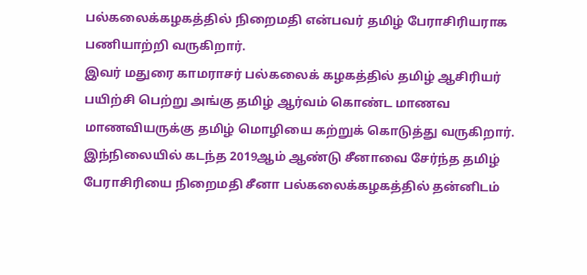பல்கலைக்கழகத்தில் நிறைமதி என்பவர் தமிழ் பேராசிரியராக பணியாற்றி வருகிறார்.
இவர் மதுரை காமராசர் பல்கலைக் கழகத்தில் தமிழ் ஆசிரியர் பயிற்சி பெற்று அங்கு தமிழ் ஆர்வம் கொண்ட மாணவ மாணவியருக்கு தமிழ் மொழியை கற்றுக் கொடுத்து வருகிறார்.
இந்நிலையில் கடந்த 2019ஆம் ஆண்டு சீனாவை சேர்ந்த தமிழ் பேராசிரியை நிறைமதி சீனா பல்கலைக்கழகத்தில் தன்னிடம்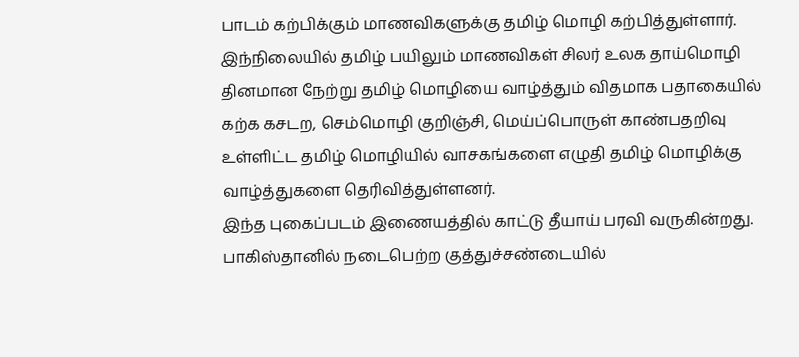பாடம் கற்பிக்கும் மாணவிகளுக்கு தமிழ் மொழி கற்பித்துள்ளார்.
இந்நிலையில் தமிழ் பயிலும் மாணவிகள் சிலர் உலக தாய்மொழி தினமான நேற்று தமிழ் மொழியை வாழ்த்தும் விதமாக பதாகையில் கற்க கசடற, செம்மொழி குறிஞ்சி, மெய்ப்பொருள் காண்பதறிவு உள்ளிட்ட தமிழ் மொழியில் வாசகங்களை எழுதி தமிழ் மொழிக்கு வாழ்த்துகளை தெரிவித்துள்ளனர்.
இந்த புகைப்படம் இணையத்தில் காட்டு தீயாய் பரவி வருகின்றது.
பாகிஸ்தானில் நடைபெற்ற குத்துச்சண்டையில்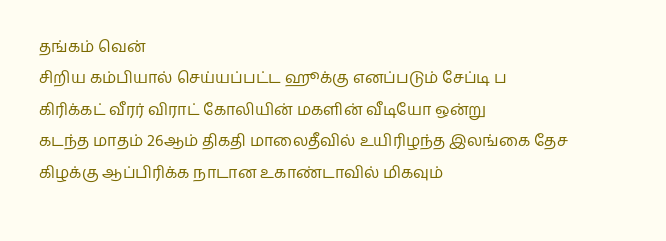தங்கம் வென்
சிறிய கம்பியால் செய்யப்பட்ட ஹூக்கு எனப்படும் சேப்டி ப
கிரிக்கட் வீரர் விராட் கோலியின் மகளின் வீடியோ ஒன்று
கடந்த மாதம் 26ஆம் திகதி மாலைதீவில் உயிரிழந்த இலங்கை தேச
கிழக்கு ஆப்பிரிக்க நாடான உகாண்டாவில் மிகவும்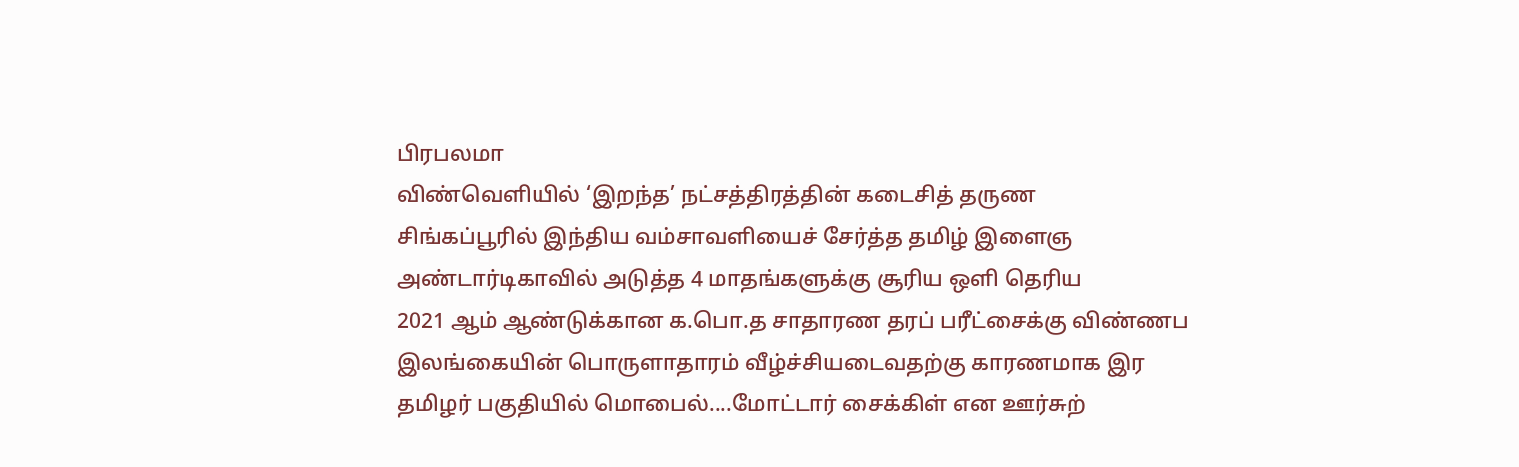பிரபலமா
விண்வெளியில் ‘இறந்த’ நட்சத்திரத்தின் கடைசித் தருண
சிங்கப்பூரில் இந்திய வம்சாவளியைச் சேர்த்த தமிழ் இளைஞ
அண்டார்டிகாவில் அடுத்த 4 மாதங்களுக்கு சூரிய ஒளி தெரிய
2021 ஆம் ஆண்டுக்கான க.பொ.த சாதாரண தரப் பரீட்சைக்கு விண்ணப
இலங்கையின் பொருளாதாரம் வீழ்ச்சியடைவதற்கு காரணமாக இர
தமிழர் பகுதியில் மொபைல்....மோட்டார் சைக்கிள் என ஊர்சுற்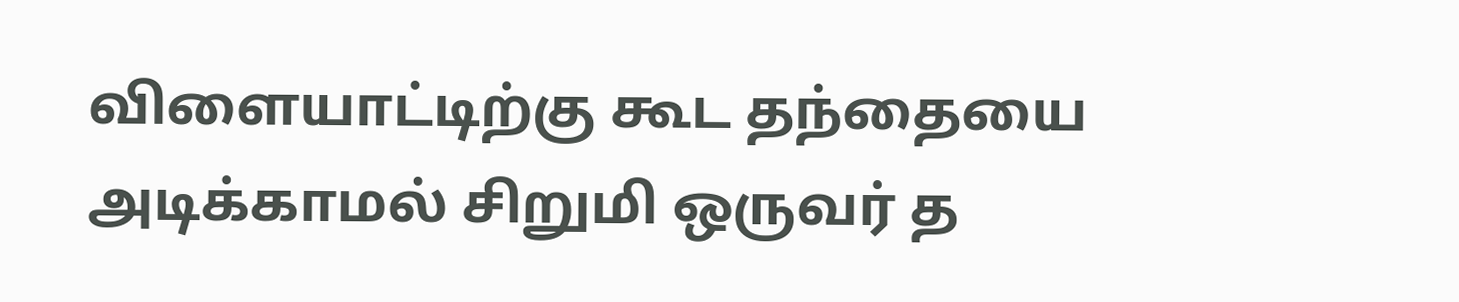விளையாட்டிற்கு கூட தந்தையை அடிக்காமல் சிறுமி ஒருவர் த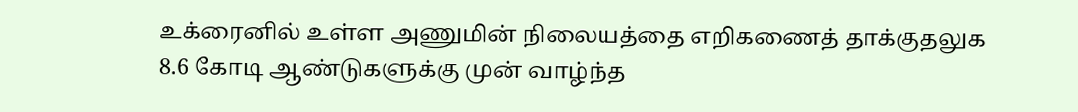உக்ரைனில் உள்ள அணுமின் நிலையத்தை எறிகணைத் தாக்குதலுக
8.6 கோடி ஆண்டுகளுக்கு முன் வாழ்ந்த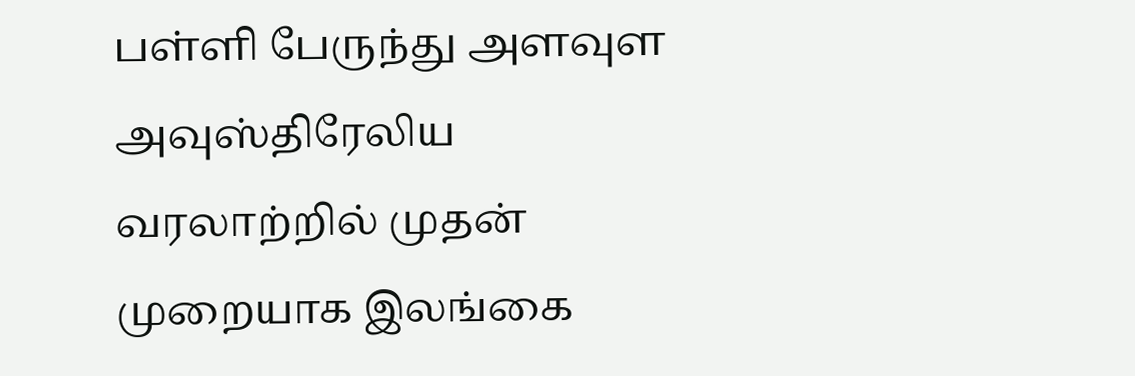பள்ளி பேருந்து அளவுள
அவுஸ்திரேலிய வரலாற்றில் முதன் முறையாக இலங்கை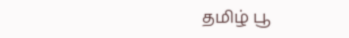தமிழ் பூ